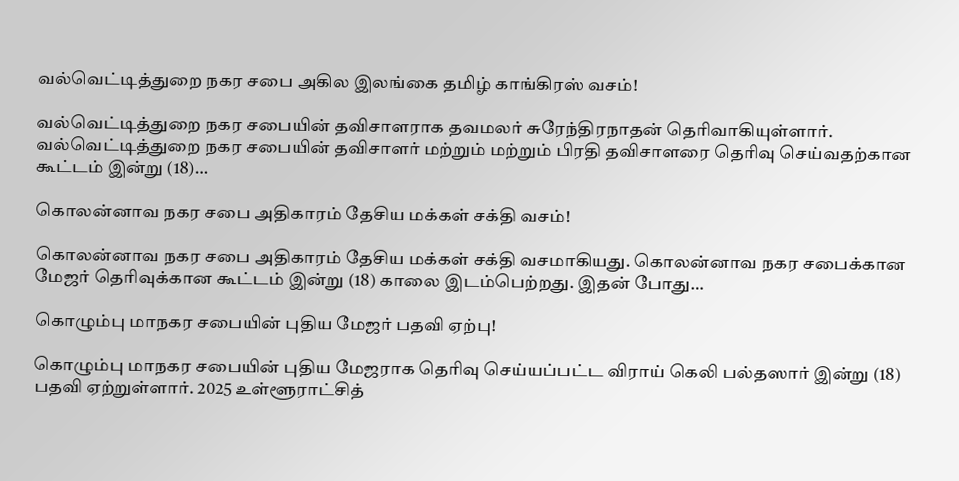வல்வெட்டித்துறை நகர சபை அகில இலங்கை தமிழ் காங்கிரஸ் வசம்!

வல்வெட்டித்துறை நகர சபையின் தவிசாளராக தவமலர் சுரேந்திரநாதன் தெரிவாகியுள்ளார். வல்வெட்டித்துறை நகர சபையின் தவிசாளர் மற்றும் மற்றும் பிரதி தவிசாளரை தெரிவு செய்வதற்கான கூட்டம் இன்று (18)…

கொலன்னாவ நகர சபை அதிகாரம் தேசிய மக்கள் சக்தி வசம்!

கொலன்னாவ நகர சபை அதிகாரம் தேசிய மக்கள் சக்தி வசமாகியது. கொலன்னாவ நகர சபைக்கான மேஜர் தெரிவுக்கான கூட்டம் இன்று (18) காலை இடம்பெற்றது. இதன் போது…

கொழும்பு மாநகர சபையின் புதிய மேஜர் பதவி ஏற்பு!

கொழும்பு மாநகர சபையின் புதிய மேஜராக தெரிவு செய்யப்பட்ட விராய் கெலி பல்தஸார் இன்று (18) பதவி ஏற்றுள்ளார். 2025 உள்ளூராட்சித்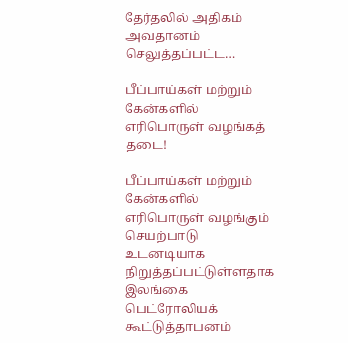தேர்தலில் அதிகம் அவதானம் செலுத்தப்பட்ட…

பீப்பாய்கள் மற்றும் கேன்களில் எரிபொருள் வழங்கத் தடை!

பீப்பாய்கள் மற்றும் கேன்களில் எரிபொருள் வழங்கும் செயற்பாடு உடனடியாக நிறுத்தப்பட்டுள்ளதாக இலங்கை பெட்ரோலியக் கூட்டுத்தாபனம்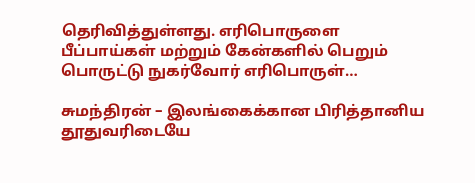தெரிவித்துள்ளது. எரிபொருளை பீப்பாய்கள் மற்றும் கேன்களில் பெறும் பொருட்டு நுகர்வோர் எரிபொருள்…

சுமந்திரன் – இலங்கைக்கான பிரித்தானிய தூதுவரிடையே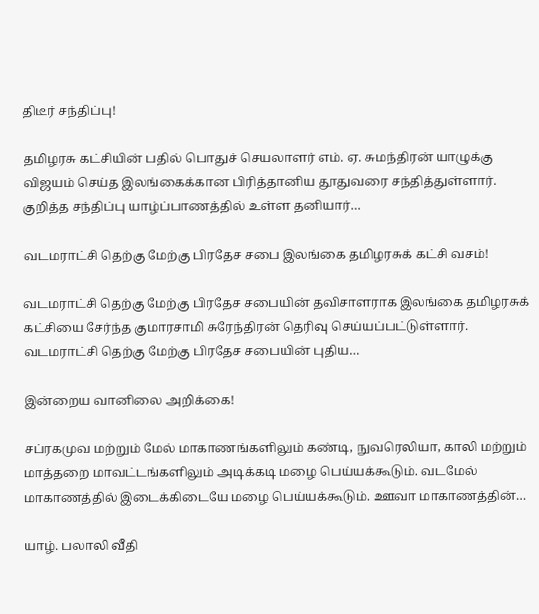திடீர் சந்திப்பு!

தமிழரசு கட்சியின் பதில் பொதுச் செயலாளர் எம். ஏ. சுமந்திரன் யாழுக்கு விஜயம் செய்த இலங்கைக்கான பிரித்தானிய தூதுவரை சந்தித்துள்ளார். குறித்த சந்திப்பு யாழ்ப்பாணத்தில் உள்ள தனியார்…

வடமராட்சி தெற்கு மேற்கு பிரதேச சபை இலங்கை தமிழரசுக் கட்சி வசம்!

வடமராட்சி தெற்கு மேற்கு பிரதேச சபையின் தவிசாளராக இலங்கை தமிழரசுக் கட்சியை சேர்ந்த குமாரசாமி சுரேந்திரன் தெரிவு செய்யப்பட்டுள்ளார். வடமராட்சி தெற்கு மேற்கு பிரதேச சபையின் புதிய…

இன்றைய வானிலை அறிக்கை!

சப்ரகமுவ மற்றும் மேல் மாகாணங்களிலும் கண்டி, நுவரெலியா, காலி மற்றும் மாத்தறை மாவட்டங்களிலும் அடிக்கடி மழை பெய்யக்கூடும். வடமேல் மாகாணத்தில் இடைக்கிடையே மழை பெய்யக்கூடும். ஊவா மாகாணத்தின்…

யாழ். பலாலி வீதி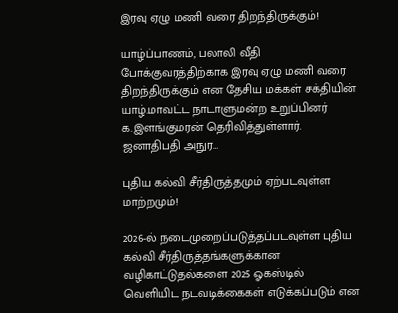இரவு ஏழு மணி வரை திறந்திருக்கும்!

யாழ்ப்பாணம், பலாலி வீதி போக்குவரத்திற்காக இரவு ஏழு மணி வரை திறந்திருக்கும் என தேசிய மக்கள் சக்தியின் யாழ்.மாவட்ட நாடாளுமன்ற உறுப்பினர் க.இளங்குமரன் தெரிவித்துள்ளார். ஜனாதிபதி அநுர…

புதிய கல்வி சீர்திருத்தமும் ஏற்படவுள்ள மாற்றமும்!

2026-ல் நடைமுறைப்படுத்தப்படவுள்ள புதிய கல்வி சீர்திருத்தங்களுக்கான வழிகாட்டுதல்களை 2025 ஓகஸ்டில் வெளியிட நடவடிக்கைகள் எடுக்கப்படும் என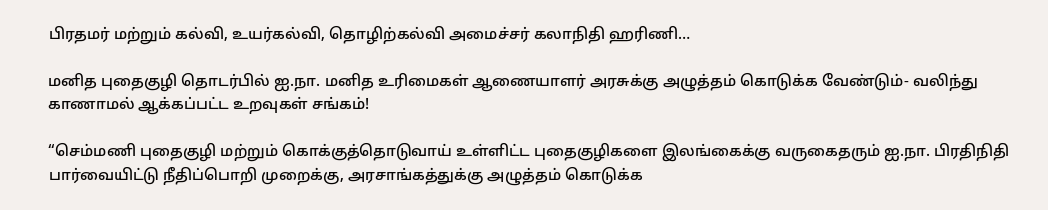பிரதமர் மற்றும் கல்வி, உயர்கல்வி, தொழிற்கல்வி அமைச்சர் கலாநிதி ஹரிணி…

மனித புதைகுழி தொடர்பில் ஐ.நா. மனித உரிமைகள் ஆணையாளர் அரசுக்கு அழுத்தம் கொடுக்க வேண்டும்- வலிந்து காணாமல் ஆக்கப்பட்ட உறவுகள் சங்கம்!

“செம்மணி புதைகுழி மற்றும் கொக்குத்தொடுவாய் உள்ளிட்ட புதைகுழிகளை இலங்கைக்கு வருகைதரும் ஐ.நா. பிரதிநிதி பார்வையிட்டு நீதிப்பொறி முறைக்கு, அரசாங்கத்துக்கு அழுத்தம் கொடுக்க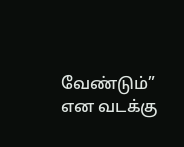வேண்டும்” என வடக்கு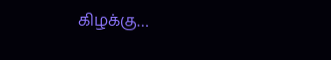கிழக்கு…